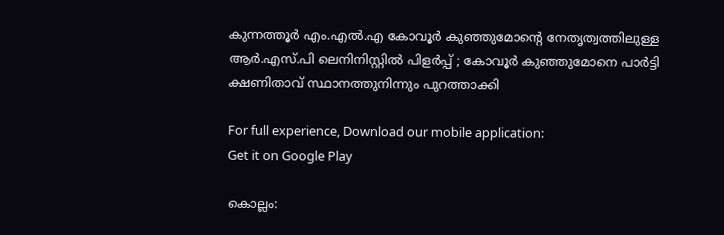കുന്നത്തൂര്‍ എം.എല്‍.എ കോവൂര്‍ കുഞ്ഞുമോന്റെ നേതൃത്വത്തിലുള്ള ആര്‍.എസ്.പി ലെനിനിസ്റ്റില്‍ പിളര്‍പ്പ് ; കോവൂര്‍ കുഞ്ഞുമോനെ പാര്‍ട്ടി ക്ഷണിതാവ് സ്ഥാനത്തുനിന്നും പുറത്താക്കി

For full experience, Download our mobile application:
Get it on Google Play

കൊല്ലം: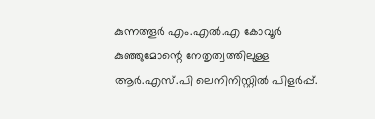കുന്നത്തൂര്‍ എം.എല്‍.എ കോവൂര്‍ കുഞ്ഞുമോന്റെ നേതൃത്വത്തിലുള്ള ആര്‍.എസ്.പി ലെനിനിസ്റ്റില്‍ പിളര്‍പ്പ്.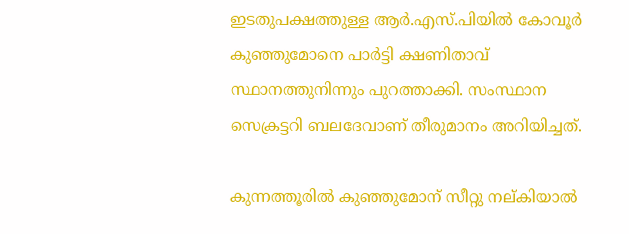ഇടതുപക്ഷത്തുള്ള ആര്‍.എസ്.പിയില്‍ കോവൂര്‍ കുഞ്ഞുമോനെ പാര്‍ട്ടി ക്ഷണിതാവ് സ്ഥാനത്തുനിന്നും പുറത്താക്കി. സംസ്ഥാന സെക്രട്ടറി ബലദേവാണ് തീരുമാനം അറിയിച്ചത്.

കുന്നത്തൂരില്‍ കുഞ്ഞുമോന് സീറ്റു നല്കിയാല്‍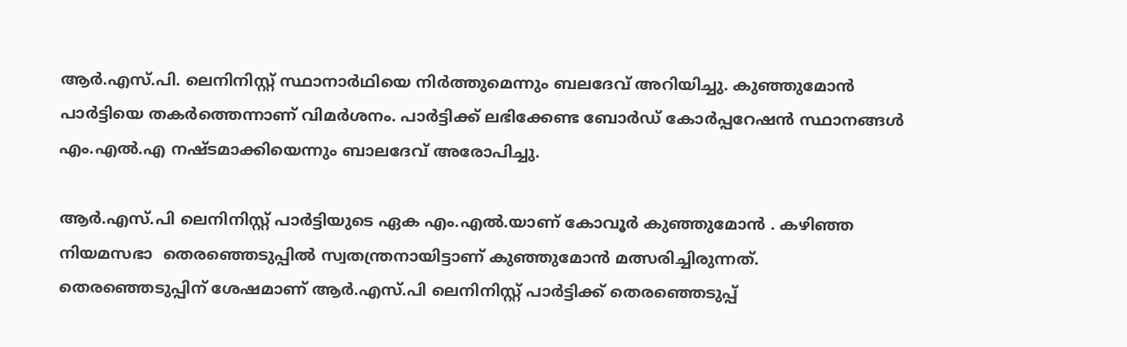ആര്‍.എസ്.പി. ലെനിനിസ്റ്റ് സ്ഥാനാര്‍ഥിയെ നിര്‍ത്തുമെന്നും ബലദേവ് അറിയിച്ചു. കുഞ്ഞുമോന്‍ പാര്‍ട്ടിയെ തകര്‍ത്തെന്നാണ് വിമര്‍ശനം. പാര്‍ട്ടിക്ക് ലഭിക്കേണ്ട ബോര്‍ഡ് കോര്‍പ്പറേഷന്‍ സ്ഥാനങ്ങള്‍ എം.എല്‍.എ നഷ്ടമാക്കിയെന്നും ബാലദേവ് അരോപിച്ചു.

ആര്‍.എസ്.പി ലെനിനിസ്റ്റ് പാര്‍ട്ടിയുടെ ഏക എം.എല്‍.യാണ് കോവൂര്‍ കുഞ്ഞുമോന്‍ . കഴിഞ്ഞ നിയമസഭാ  തെരഞ്ഞെടുപ്പില്‍ സ്വതന്ത്രനായിട്ടാണ് കുഞ്ഞുമോന്‍ മത്സരിച്ചിരുന്നത്. തെരഞ്ഞെടുപ്പിന് ശേഷമാണ് ആര്‍.എസ്.പി ലെനിനിസ്റ്റ് പാര്‍ട്ടിക്ക് തെരഞ്ഞെടുപ്പ്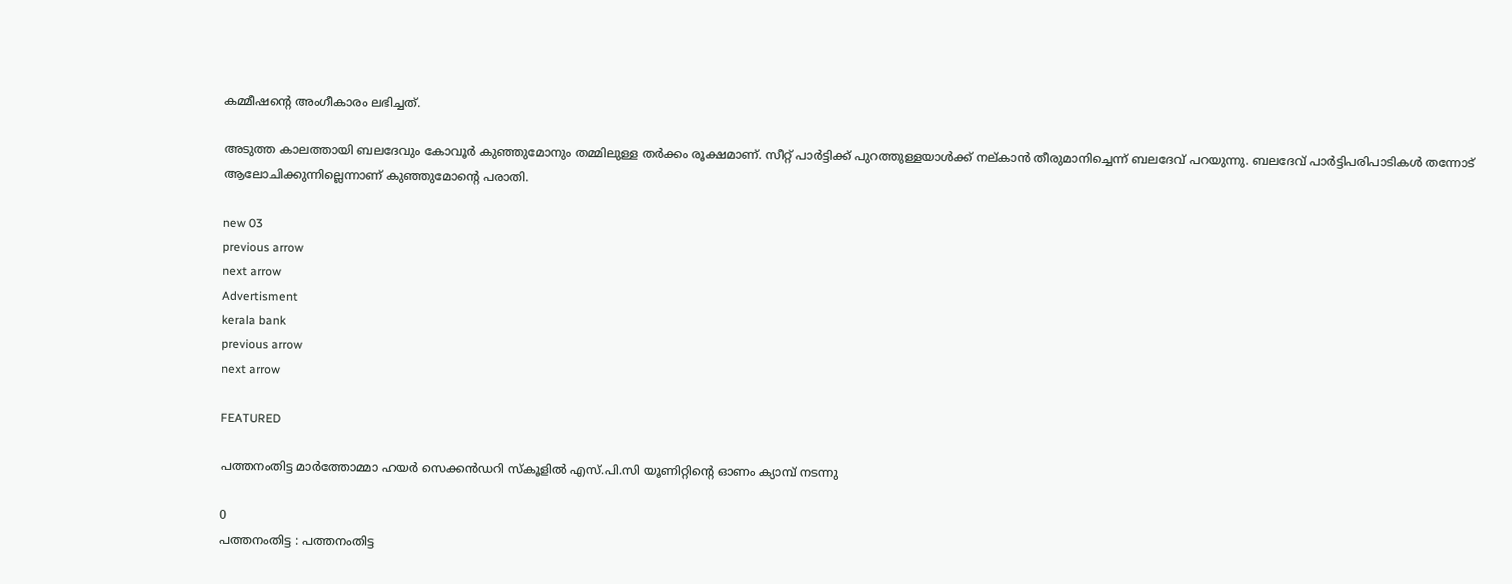കമ്മീഷന്റെ അംഗീകാരം ലഭിച്ചത്.

അടുത്ത കാലത്തായി ബലദേവും കോവൂര്‍ കുഞ്ഞുമോനും തമ്മിലുള്ള തര്‍ക്കം രൂക്ഷമാണ്. സീറ്റ് പാര്‍ട്ടിക്ക് പുറത്തുള്ളയാള്‍ക്ക് നല്കാന്‍ തീരുമാനിച്ചെന്ന് ബലദേവ് പറയുന്നു. ബലദേവ് പാര്‍ട്ടിപരിപാടികള്‍ തന്നോട് ആലോചിക്കുന്നില്ലെന്നാണ് കുഞ്ഞുമോന്റെ പരാതി.

new 03
previous arrow
next arrow
Advertisment
kerala bank
previous arrow
next arrow

FEATURED

പത്തനംതിട്ട മാർത്തോമ്മാ ഹയർ സെക്കൻഡറി സ്കൂളില്‍ എസ്.പി.സി യൂണിറ്റിന്റെ ഓണം ക്യാമ്പ് നടന്നു

0
പത്തനംതിട്ട : പത്തനംതിട്ട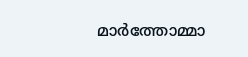മാർത്തോമ്മാ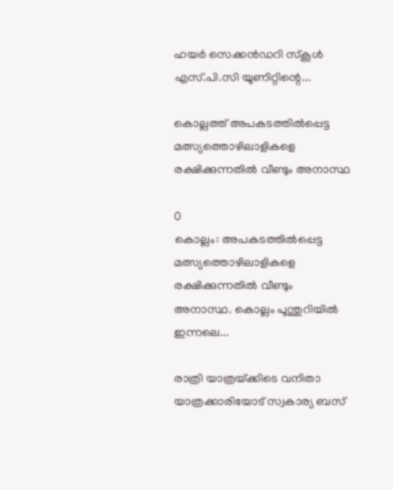ഹയർ സെക്കൻഡറി സ്കൂൾ എസ്.പി.സി യൂണിറ്റിന്റെ...

കൊല്ലത്ത് അപകടത്തിൽപ്പെട്ട മത്സ്യത്തൊഴിലാളികളെ രക്ഷിക്കുന്നതിൽ വീണ്ടും അനാസ്ഥ

0
കൊല്ലം: അപകടത്തിൽപ്പെട്ട മത്സ്യത്തൊഴിലാളികളെ രക്ഷിക്കുന്നതിൽ വീണ്ടും അനാസ്ഥ. കൊല്ലം പൂന്തുറിയിൽ ഇന്നലെ...

രാത്രി യാത്രയ്‌ക്കിടെ വനിതാ യാത്രക്കാരിയോട് സ്വകാര്യ ബസ്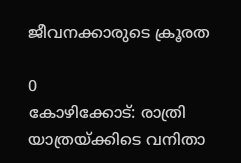ജീവനക്കാരുടെ ക്രൂരത

0
കോഴിക്കോട്: രാത്രി യാത്രയ്‌ക്കിടെ വനിതാ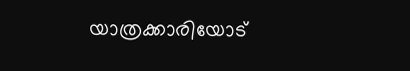യാത്രക്കാരിയോട്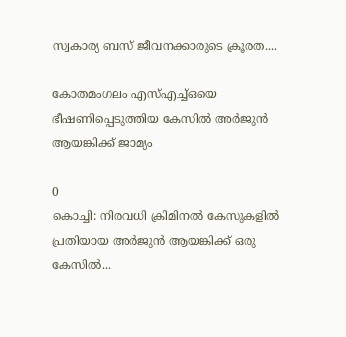സ്വകാര്യ ബസ് ജീവനക്കാരുടെ ക്രൂരത....

കോതമംഗലം എസ്എച്ച്ഒയെ ഭീഷണിപ്പെടുത്തിയ കേസിൽ അർജുൻ ആയങ്കിക്ക് ജാമ്യം

0
കൊച്ചി: നിരവധി ക്രിമിനല്‍ കേസുകളില്‍ പ്രതിയായ അർജുൻ ആയങ്കിക്ക് ഒരു കേസിൽ...